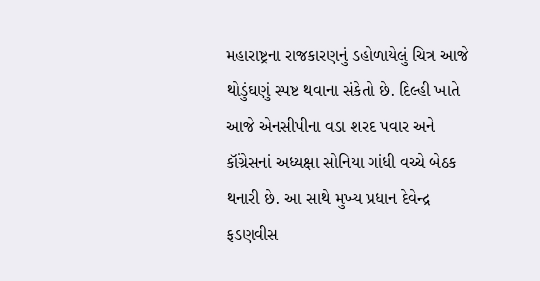મહારાષ્ટ્રના રાજકારણનું ડહોળાયેલું ચિત્ર આજે થોડુંઘણું સ્પષ્ટ થવાના સંકેતો છે. દિલ્હી ખાતે આજે એનસીપીના વડા શરદ પવાર અને કૉંગ્રેસનાં અધ્યક્ષા સોનિયા ગાંધી વચ્ચે બેઠક થનારી છે. આ સાથે મુખ્ય પ્રધાન દેવેન્દ્ર ફડણવીસ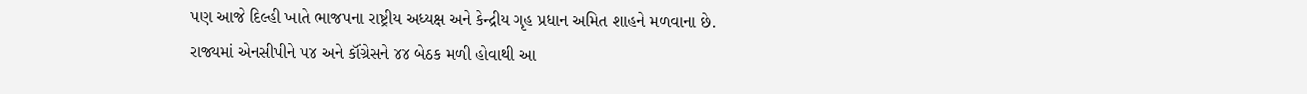પણ આજે દિલ્હી ખાતે ભાજપના રાષ્ટ્રીય અધ્યક્ષ અને કેન્દ્રીય ગૃહ પ્રધાન અમિત શાહને મળવાના છે.
રાજ્યમાં એનસીપીને ૫૪ અને કૉંગ્રેસને ૪૪ બેઠક મળી હોવાથી આ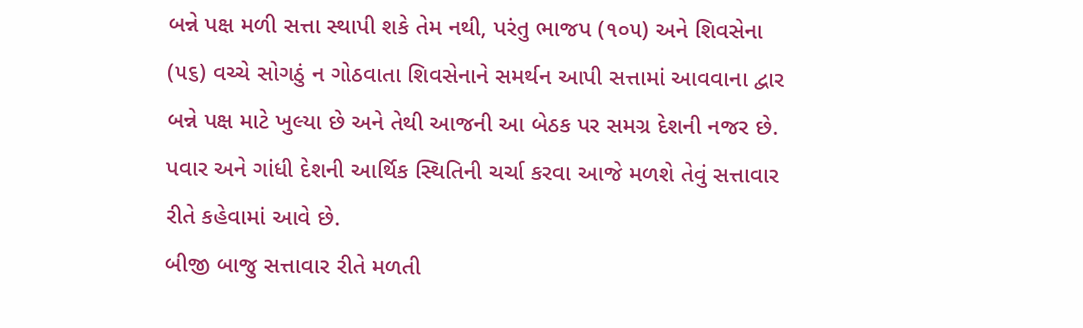બન્ને પક્ષ મળી સત્તા સ્થાપી શકે તેમ નથી, પરંતુ ભાજપ (૧૦૫) અને શિવસેના (૫૬) વચ્ચે સોગઠું ન ગોઠવાતા શિવસેનાને સમર્થન આપી સત્તામાં આવવાના દ્વાર બન્ને પક્ષ માટે ખુલ્યા છે અને તેથી આજની આ બેઠક પર સમગ્ર દેશની નજર છે. પવાર અને ગાંધી દેશની આર્થિક સ્થિતિની ચર્ચા કરવા આજે મળશે તેવું સત્તાવાર રીતે કહેવામાં આવે છે.
બીજી બાજુ સત્તાવાર રીતે મળતી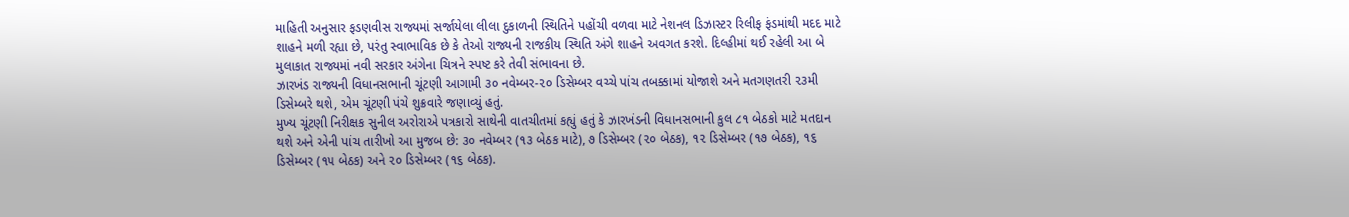માહિતી અનુસાર ફડણવીસ રાજ્યમાં સર્જાયેલા લીલા દુકાળની સ્થિતિને પહોંચી વળવા માટે નેશનલ ડિઝાસ્ટર રિલીફ ફંડમાંથી મદદ માટે શાહને મળી રહ્યા છે, પરંતુ સ્વાભાવિક છે કે તેઓ રાજ્યની રાજકીય સ્થિતિ અંગે શાહને અવગત કરશે. દિલ્હીમાં થઈ રહેલી આ બે મુલાકાત રાજ્યમાં નવી સરકાર અંગેના ચિત્રને સ્પષ્ટ કરે તેવી સંભાવના છે.
ઝારખંડ રાજ્યની વિધાનસભાની ચૂંટણી આગામી ૩૦ નવેમ્બર-૨૦ ડિસેમ્બર વચ્ચે પાંચ તબક્કામાં યોજાશે અને મતગણતરી ૨૩મી ડિસેમ્બરે થશે, એમ ચૂંટણી પંચે શુક્રવારે જણાવ્યું હતું.
મુખ્ય ચૂંટણી નિરીક્ષક સુનીલ અરોરાએ પત્રકારો સાથેની વાતચીતમાં કહ્યું હતું કે ઝારખંડની વિધાનસભાની કુલ ૮૧ બેઠકો માટે મતદાન થશે અને એની પાંચ તારીખો આ મુજબ છે: ૩૦ નવેમ્બર (૧૩ બેઠક માટે), ૭ ડિસેમ્બર (૨૦ બેઠક), ૧૨ ડિસેમ્બર (૧૭ બેઠક), ૧૬ ડિસેમ્બર (૧૫ બેઠક) અને ૨૦ ડિસેમ્બર (૧૬ બેઠક).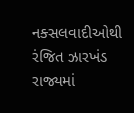નક્સલવાદીઓથી રંજિત ઝારખંડ રાજ્યમાં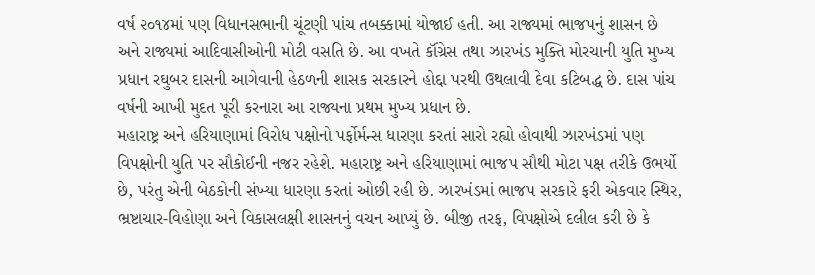વર્ષ ૨૦૧૪માં પણ વિધાનસભાની ચૂંટણી પાંચ તબક્કામાં યોજાઈ હતી. આ રાજ્યમાં ભાજપનું શાસન છે અને રાજ્યમાં આદિવાસીઓની મોટી વસતિ છે. આ વખતે કૉંગ્રેસ તથા ઝારખંડ મુક્તિ મોરચાની યુતિ મુખ્ય પ્રધાન રઘુબર દાસની આગેવાની હેઠળની શાસક સરકારને હોદ્દા પરથી ઉથલાવી દેવા કટિબદ્ધ છે. દાસ પાંચ વર્ષની આખી મુદત પૂરી કરનારા આ રાજ્યના પ્રથમ મુખ્ય પ્રધાન છે.
મહારાષ્ટ્ર અને હરિયાણામાં વિરોધ પક્ષોનો પર્ફોર્મન્સ ધારણા કરતાં સારો રહ્યો હોવાથી ઝારખંડમાં પણ વિપક્ષોની યુતિ પર સૌકોઈની નજર રહેશે. મહારાષ્ટ્ર અને હરિયાણામાં ભાજપ સૌથી મોટા પક્ષ તરીકે ઉભર્યો છે, પરંતુ એની બેઠકોની સંખ્યા ધારણા કરતાં ઓછી રહી છે. ઝારખંડમાં ભાજપ સરકારે ફરી એકવાર સ્થિર, ભ્રષ્ટાચાર-વિહોણા અને વિકાસલક્ષી શાસનનું વચન આપ્યું છે. બીજી તરફ, વિપક્ષોએ દલીલ કરી છે કે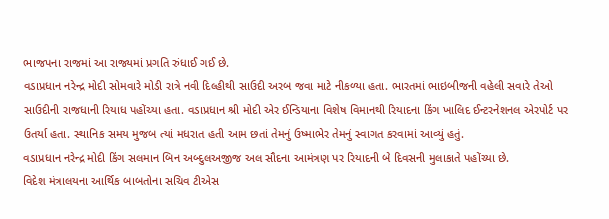ભાજપના રાજમાં આ રાજ્યમાં પ્રગતિ રુંધાઈ ગઈ છે.
વડાપ્રધાન નરેન્દ્ર મોદી સોમવારે મોડી રાત્રે નવી દિલ્હીથી સાઉદી અરબ જવા માટે નીકળ્યા હતા. ભારતમાં ભાઇબીજની વહેલી સવારે તેઓ સાઉદીની રાજધાની રિયાધ પહોંચ્યા હતા. વડાપ્રધાન શ્રી મોદી એર ઈન્ડિયાના વિશેષ વિમાનથી રિયાદના કિંગ ખાલિદ ઈન્ટરનેશનલ એરપોર્ટ પર ઉતર્યા હતા. સ્થાનિક સમય મુજબ ત્યાં મધરાત હતી આમ છતાં તેમનું ઉષ્માભેર તેમનું સ્વાગત કરવામાં આવ્યું હતું.
વડાપ્રધાન નરેન્દ્ર મોદી કિંગ સલમાન બિન અબ્દુલઅજીજ અલ સૌદના આમંત્રણ પર રિયાદની બે દિવસની મુલાકાતે પહોંચ્યા છે.
વિદેશ મંત્રાલયના આર્થિક બાબતોના સચિવ ટીએસ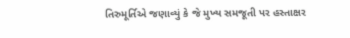તિરુમૂર્તિએ જણાવ્યું કે જે મુખ્ય સમજૂતી પર હસ્તાક્ષર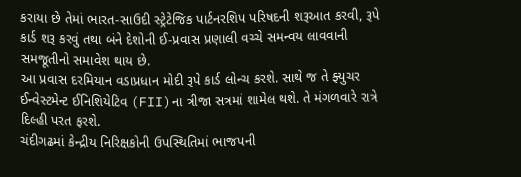કરાયા છે તેમાં ભારત-સાઉદી સ્ટ્રેટેજિક પાર્ટનરશિપ પરિષદની શરૂઆત કરવી, રૂપે કાર્ડ શરૂ કરવું તથા બંને દેશોની ઈ-પ્રવાસ પ્રણાલી વચ્ચે સમન્વય લાવવાની સમજૂતીનો સમાવેશ થાય છે.
આ પ્રવાસ દરમિયાન વડાપ્રધાન મોદી રૂપે કાર્ડ લોન્ચ કરશે. સાથે જ તે ફ્યુચર ઈન્વેસ્ટમેન્ટ ઈનિશિયેટિવ (FII)ના ત્રીજા સત્રમાં શામેલ થશે. તે મંગળવારે રાત્રે દિલ્હી પરત ફરશે.
ચંદીગઢમાં કેન્દ્રીય નિરિક્ષકોની ઉપસ્થિતિમાં ભાજપની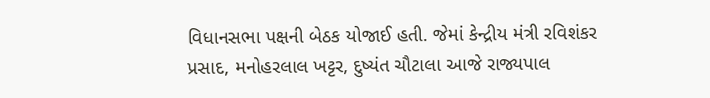વિધાનસભા પક્ષની બેઠક યોજાઈ હતી. જેમાં કેન્દ્રીય મંત્રી રવિશંકર પ્રસાદ, મનોહરલાલ ખટ્ટર, દુષ્યંત ચૌટાલા આજે રાજ્યપાલ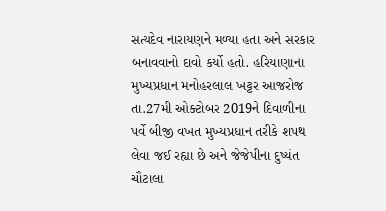સત્યદેવ નારાયણને મળ્યા હતા અને સરકાર બનાવવાનો દાવો કર્યો હતો. હરિયાણાના મુખ્યપ્રધાન મનોહરલાલ ખટ્ટર આજરોજ તા.27મી ઓક્ટોબર 2019ને દિવાળીના પર્વે બીજી વખત મુખ્યપ્રધાન તરીકે શપથ લેવા જઈ રહ્યા છે અને જેજેપીના દુષ્યંત ચૌટાલા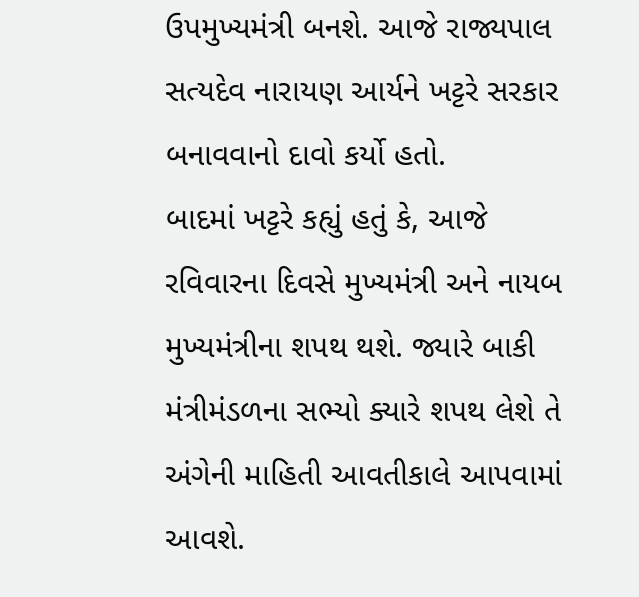ઉપમુખ્યમંત્રી બનશે. આજે રાજ્યપાલ સત્યદેવ નારાયણ આર્યને ખટ્ટરે સરકાર બનાવવાનો દાવો કર્યો હતો.
બાદમાં ખટ્ટરે કહ્યું હતું કે, આજે રવિવારના દિવસે મુખ્યમંત્રી અને નાયબ મુખ્યમંત્રીના શપથ થશે. જ્યારે બાકી મંત્રીમંડળના સભ્યો ક્યારે શપથ લેશે તે અંગેની માહિતી આવતીકાલે આપવામાં આવશે.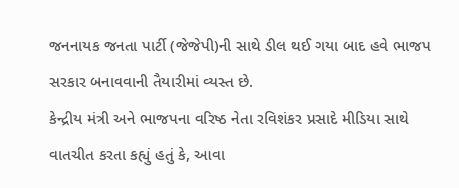જનનાયક જનતા પાર્ટી (જેજેપી)ની સાથે ડીલ થઈ ગયા બાદ હવે ભાજપ સરકાર બનાવવાની તૈયારીમાં વ્યસ્ત છે.
કેન્દ્રીય મંત્રી અને ભાજપના વરિષ્ઠ નેતા રવિશંકર પ્રસાદે મીડિયા સાથે વાતચીત કરતા કહ્યું હતું કે, આવા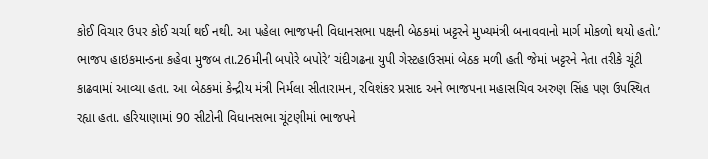કોઈ વિચાર ઉપર કોઈ ચર્ચા થઈ નથી. આ પહેલા ભાજપની વિધાનસભા પક્ષની બેઠકમાં ખટ્ટરને મુખ્યમંત્રી બનાવવાનો માર્ગ મોકળો થયો હતો.’
ભાજપ હાઇકમાન્ડના કહેવા મુજબ તા.26મીની બપોરે બપોરે’ ચંદીગઢના યુપી ગેસ્ટહાઉસમાં બેઠક મળી હતી જેમાં ખટ્ટરને નેતા તરીકે ચૂંટી કાઢવામાં આવ્યા હતા. આ બેઠકમાં કેન્દ્રીય મંત્રી નિર્મલા સીતારામન, રવિશંકર પ્રસાદ અને ભાજપના મહાસચિવ અરુણ સિંહ પણ ઉપસ્થિત રહ્યા હતા. હરિયાણામાં 90 સીટોની વિધાનસભા ચૂંટણીમાં ભાજપને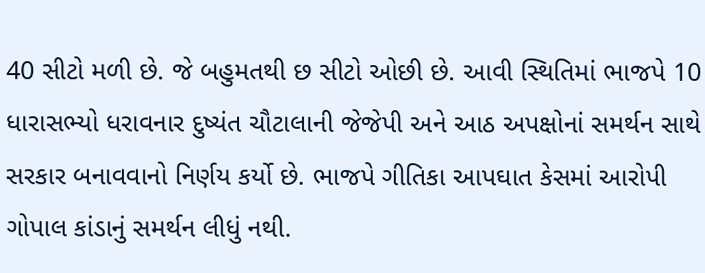40 સીટો મળી છે. જે બહુમતથી છ સીટો ઓછી છે. આવી સ્થિતિમાં ભાજપે 10 ધારાસભ્યો ધરાવનાર દુષ્યંત ચૌટાલાની જેજેપી અને આઠ અપક્ષોનાં સમર્થન સાથે સરકાર બનાવવાનો નિર્ણય કર્યો છે. ભાજપે ગીતિકા આપઘાત કેસમાં આરોપી ગોપાલ કાંડાનું સમર્થન લીધું નથી.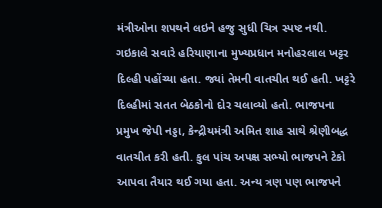મંત્રીઓના શપથને લઇને હજુ સુધી ચિત્ર સ્પષ્ટ નથી. ગઇકાલે સવારે હરિયાણાના મુખ્યપ્રધાન મનોહરલાલ ખટ્ટર દિલ્હી પહોંચ્યા હતા. જ્યાં તેમની વાતચીત થઈ હતી. ખટ્ટરે દિલ્હીમાં સતત બેઠકોનો દોર ચલાવ્યો હતો. ભાજપના પ્રમુખ જેપી નડ્ડા, કેન્દ્રીયમંત્રી અમિત શાહ સાથે શ્રેણીબદ્ધ વાતચીત કરી હતી. કુલ પાંચ અપક્ષ સભ્યો ભાજપને ટેકો આપવા તૈયાર થઈ ગયા હતા. અન્ય ત્રણ પણ ભાજપને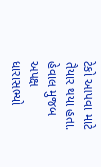ટેકો આપવા માટે તૈયાર થયા હતા. હેવાલ મુજબ અપક્ષ ધારાસભ્યો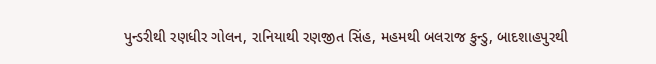પુન્ડરીથી રણધીર ગોલન, રાનિયાથી રણજીત સિંહ, મહમથી બલરાજ કુન્ડુ, બાદશાહપુરથી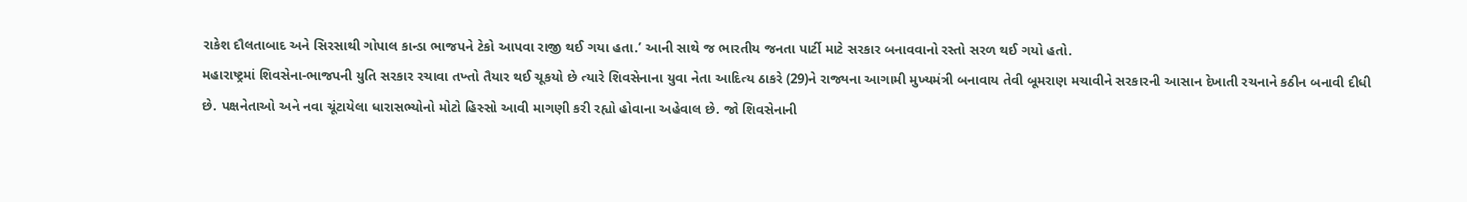રાકેશ દૌલતાબાદ અને સિરસાથી ગોપાલ કાન્ડા ભાજપને ટેકો આપવા રાજી થઈ ગયા હતા.’ આની સાથે જ ભારતીય જનતા પાર્ટી માટે સરકાર બનાવવાનો રસ્તો સરળ થઈ ગયો હતો.
મહારાષ્ટ્રમાં શિવસેના-ભાજપની યુતિ સરકાર રચાવા તખ્તો તૈયાર થઈ ચૂકયો છે ત્યારે શિવસેનાના યુવા નેતા આદિત્ય ઠાકરે (29)ને રાજ્યના આગામી મુખ્યમંત્રી બનાવાય તેવી બૂમરાણ મચાવીને સરકારની આસાન દેખાતી રચનાને કઠીન બનાવી દીધી છે. પક્ષનેતાઓ અને નવા ચૂંટાયેલા ધારાસભ્યોનો મોટો હિસ્સો આવી માગણી કરી રહ્યો હોવાના અહેવાલ છે. જો શિવસેનાની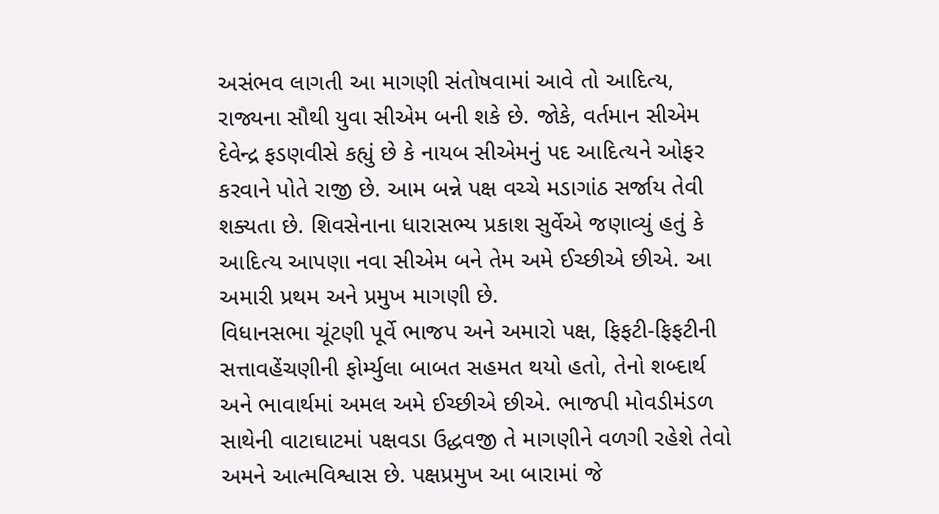અસંભવ લાગતી આ માગણી સંતોષવામાં આવે તો આદિત્ય, રાજ્યના સૌથી યુવા સીએમ બની શકે છે. જોકે, વર્તમાન સીએમ દેવેન્દ્ર ફડણવીસે કહ્યું છે કે નાયબ સીએમનું પદ આદિત્યને ઓફર કરવાને પોતે રાજી છે. આમ બન્ને પક્ષ વચ્ચે મડાગાંઠ સર્જાય તેવી શક્યતા છે. શિવસેનાના ધારાસભ્ય પ્રકાશ સુર્વેએ જણાવ્યું હતું કે આદિત્ય આપણા નવા સીએમ બને તેમ અમે ઈચ્છીએ છીએ. આ અમારી પ્રથમ અને પ્રમુખ માગણી છે.
વિધાનસભા ચૂંટણી પૂર્વે ભાજપ અને અમારો પક્ષ, ફિફટી-ફિફટીની સત્તાવહેંચણીની ફોર્મ્યુલા બાબત સહમત થયો હતો, તેનો શબ્દાર્થ અને ભાવાર્થમાં અમલ અમે ઈચ્છીએ છીએ. ભાજપી મોવડીમંડળ સાથેની વાટાઘાટમાં પક્ષવડા ઉદ્ધવજી તે માગણીને વળગી રહેશે તેવો અમને આત્મવિશ્વાસ છે. પક્ષપ્રમુખ આ બારામાં જે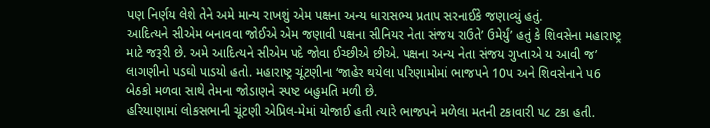પણ નિર્ણય લેશે તેને અમે માન્ય રાખશું એમ પક્ષના અન્ય ધારાસભ્ય પ્રતાપ સરનાઈકે જણાવ્યું હતું.
આદિત્યને સીએમ બનાવવા જોઈએ એમ જણાવી પક્ષના સીનિયર નેતા સંજય રાઉતે’ ઉમેર્યું’ હતું કે શિવસેના મહારાષ્ટ્ર માટે જરૂરી છે. અમે આદિત્યને સીએમ પદે જોવા ઈચ્છીએ છીએ. પક્ષના અન્ય નેતા સંજય ગુપ્તાએ ય આવી જ’ લાગણીનો પડઘો પાડયો હતો. મહારાષ્ટ્ર ચૂંટણીના ‘જાહેર થયેલા પરિણામોમાં ભાજપને 10પ અને શિવસેનાને પ6 બેઠકો મળવા સાથે તેમના જોડાણને સ્પષ્ટ બહુમતિ મળી છે.
હરિયાણામાં લોકસભાની ચૂંટણી એપ્રિલ-મેમાં યોજાઈ હતી ત્યારે ભાજપને મળેલા મતની ટકાવારી ૫૮ ટકા હતી.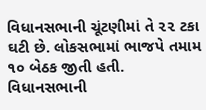વિધાનસભાની ચૂંટણીમાં તે ૨૨ ટકા ઘટી છે. લોકસભામાં ભાજપે તમામ ૧૦ બેઠક જીતી હતી. વિધાનસભાની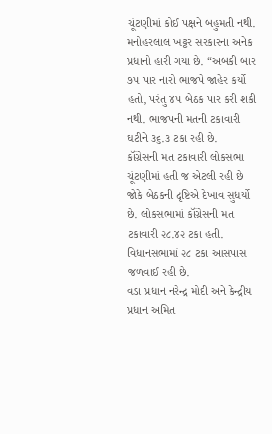ચૂંટણીમાં કોઈ પક્ષને બહુમતી નથી. મનોહરલાલ ખટ્ટર સરકારના અનેક પ્રધાનો હારી ગયા છે. “અબકી બાર ૭૫ પાર નારો ભાજપે જાહેર કર્યો હતો, પરંતુ ૪૫ બેઠક પાર કરી શકી નથી. ભાજપની મતની ટકાવારી ઘટીને ૩૬.૩ ટકા રહી છે.
કૉંગ્રેસની મત ટકાવારી લોકસભા ચૂંટણીમાં હતી જ એટલી રહી છે જોકે બેઠકની દૃષ્ટિએ દેખાવ સુધર્યો છે. લોકસભામાં કૉંગ્રેસની મત ટકાવારી ૨૮.૪૨ ટકા હતી. વિધાનસભામાં ૨૮ ટકા આસપાસ જળવાઈ રહી છે.
વડા પ્રધાન નરેન્દ્ર મોદી અને કેન્દ્રીય પ્રધાન અમિત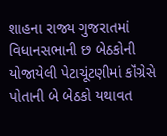શાહના રાજ્ય ગુજરાતમાં વિધાનસભાની છ બેઠકોની યોજાયેલી પેટાચૂંટણીમાં કૉંગ્રેસે પોતાની બે બેઠકો યથાવત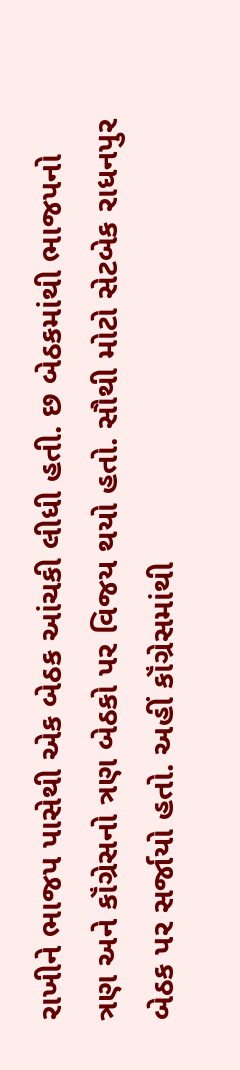રાખીને ભાજપ પાસેથી એક બેઠક આંચકી લીધી હતી. છ બેઠકમાંથી ભાજપનો ત્રણ અને કૉંગ્રેસનો ત્રણ બેઠકો પર વિજય થયો હતો. સૌથી મોટો સેટબેક રાધનપુર બેઠક પર સર્જાયો હતો. અહીં કૉંગ્રેસમાંથી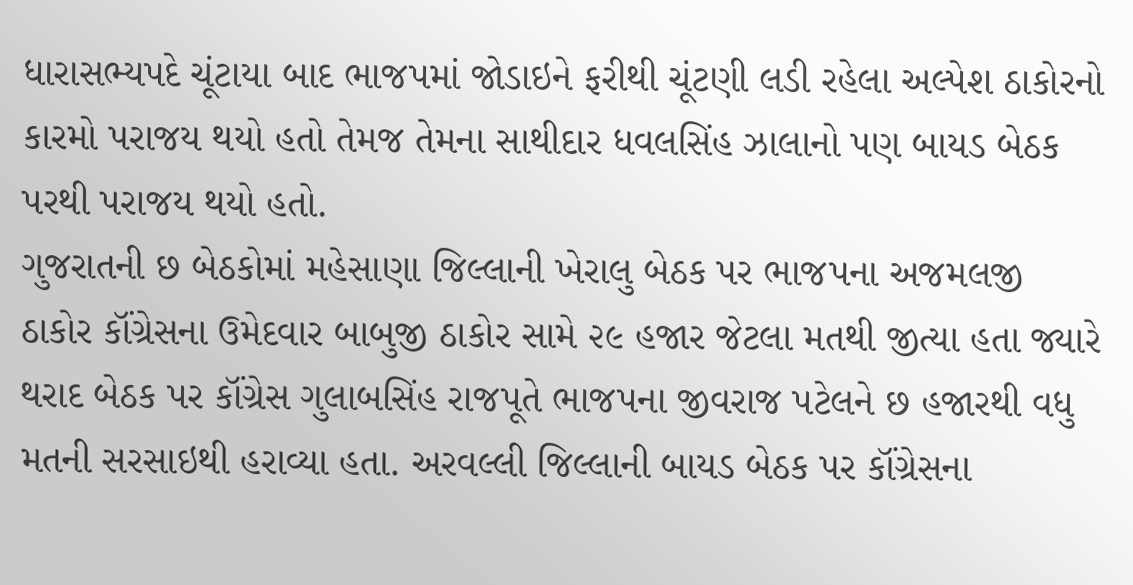ધારાસભ્યપદે ચૂંટાયા બાદ ભાજપમાં જોડાઇને ફરીથી ચૂંટણી લડી રહેલા અલ્પેશ ઠાકોરનો કારમો પરાજય થયો હતો તેમજ તેમના સાથીદાર ધવલસિંહ ઝાલાનો પણ બાયડ બેઠક પરથી પરાજય થયો હતો.
ગુજરાતની છ બેઠકોમાં મહેસાણા જિલ્લાની ખેરાલુ બેઠક પર ભાજપના અજમલજી ઠાકોર કૉંગ્રેસના ઉમેદવાર બાબુજી ઠાકોર સામે ૨૯ હજાર જેટલા મતથી જીત્યા હતા જ્યારે થરાદ બેઠક પર કૉંગ્રેસ ગુલાબસિંહ રાજપૂતે ભાજપના જીવરાજ પટેલને છ હજારથી વધુ મતની સરસાઇથી હરાવ્યા હતા. અરવલ્લી જિલ્લાની બાયડ બેઠક પર કૉંગ્રેસના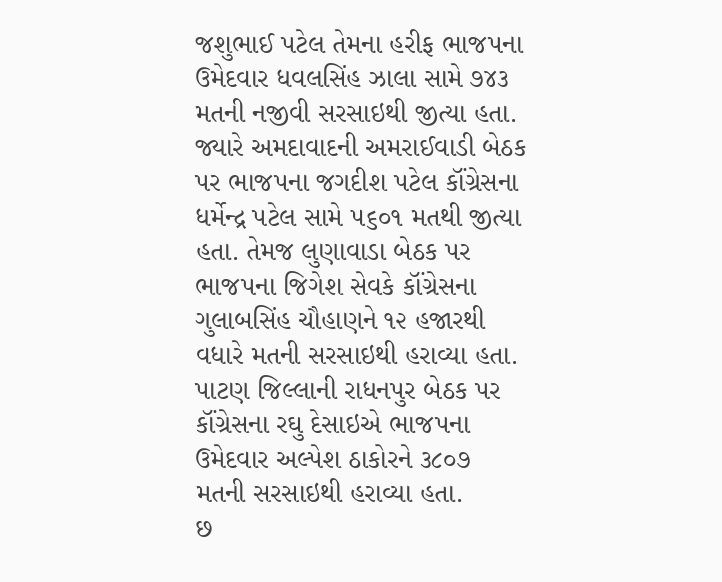જશુભાઈ પટેલ તેમના હરીફ ભાજપના ઉમેદવાર ધવલસિંહ ઝાલા સામે ૭૪૩ મતની નજીવી સરસાઇથી જીત્યા હતા. જ્યારે અમદાવાદની અમરાઈવાડી બેઠક પર ભાજપના જગદીશ પટેલ કૉંગ્રેસના ધર્મેન્દ્ર પટેલ સામે ૫૬૦૧ મતથી જીત્યા હતા. તેમજ લુણાવાડા બેઠક પર ભાજપના જિગેશ સેવકે કૉંગ્રેસના ગુલાબસિંહ ચૌહાણને ૧૨ હજારથી વધારે મતની સરસાઇથી હરાવ્યા હતા. પાટણ જિલ્લાની રાધનપુર બેઠક પર કૉંગ્રેસના રઘુ દેસાઇએ ભાજપના ઉમેદવાર અલ્પેશ ઠાકોરને ૩૮૦૭ મતની સરસાઇથી હરાવ્યા હતા.
છ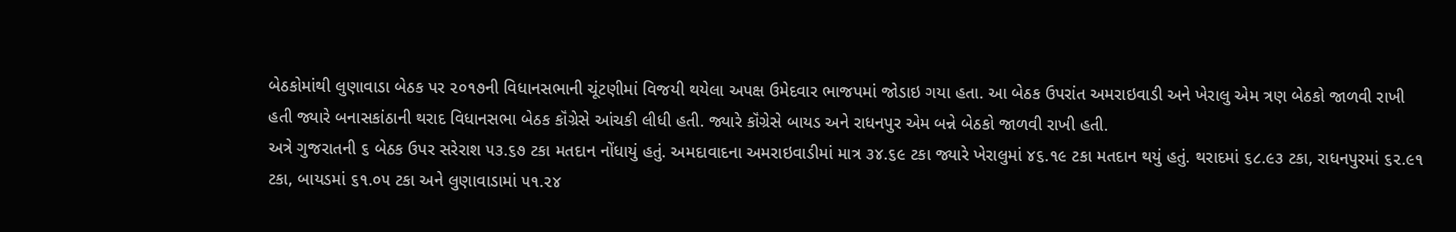બેઠકોમાંથી લુણાવાડા બેઠક પર ૨૦૧૭ની વિધાનસભાની ચૂંટણીમાં વિજયી થયેલા અપક્ષ ઉમેદવાર ભાજપમાં જોડાઇ ગયા હતા. આ બેઠક ઉપરાંત અમરાઇવાડી અને ખેરાલુ એમ ત્રણ બેઠકો જાળવી રાખી હતી જ્યારે બનાસકાંઠાની થરાદ વિધાનસભા બેઠક કૉંગ્રેસે આંચકી લીધી હતી. જ્યારે કૉંગ્રેસે બાયડ અને રાધનપુર એમ બન્ને બેઠકો જાળવી રાખી હતી.
અત્રે ગુજરાતની ૬ બેઠક ઉપર સરેરાશ ૫૩.૬૭ ટકા મતદાન નોંધાયું હતું. અમદાવાદના અમરાઇવાડીમાં માત્ર ૩૪.૬૯ ટકા જ્યારે ખેરાલુમાં ૪૬.૧૯ ટકા મતદાન થયું હતું. થરાદમાં ૬૮.૯૩ ટકા, રાધનપુરમાં ૬૨.૯૧ ટકા, બાયડમાં ૬૧.૦૫ ટકા અને લુણાવાડામાં ૫૧.૨૪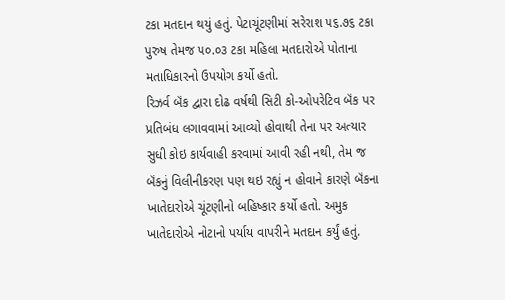ટકા મતદાન થયું હતું. પેટાચૂંટણીમાં સરેરાશ ૫૬.૭૬ ટકા પુરુષ તેમજ ૫૦.૦૩ ટકા મહિલા મતદારોએ પોતાના મતાધિકારનો ઉપયોગ કર્યો હતો.
રિઝર્વ બૅંક દ્વારા દોઢ વર્ષથી સિટી કો-ઓપરેટિવ બૅંક પર પ્રતિબંધ લગાવવામાં આવ્યો હોવાથી તેના પર અત્યાર સુધી કોઇ કાર્યવાહી કરવામાં આવી રહી નથી, તેમ જ બૅંકનું વિલીનીકરણ પણ થઇ રહ્યું ન હોવાને કારણે બૅંકના ખાતેદારોએ ચૂંટણીનો બહિષ્કાર કર્યો હતો. અમુક ખાતેદારોએ નોટાનો પર્યાય વાપરીને મતદાન કર્યું હતું.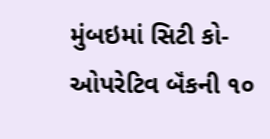મુંબઇમાં સિટી કો-ઓપરેટિવ બૅંકની ૧૦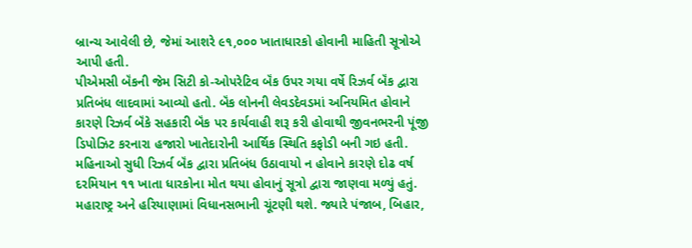બ્રાન્ચ આવેલી છે, જેમાં આશરે ૯૧,૦૦૦ ખાતાધારકો હોવાની માહિતી સૂત્રોએ આપી હતી.
પીએમસી બૅંકની જેમ સિટી કો-ઓપરેટિવ બૅંક ઉપર ગયા વર્ષે રિઝર્વ બૅંક દ્વારા પ્રતિબંધ લાદવામાં આવ્યો હતો. બૅંક લોનની લેવડદેવડમાં અનિયમિત હોવાને કારણે રિઝર્વ બૅંકે સહકારી બૅંક પર કાર્યવાહી શરૂ કરી હોવાથી જીવનભરની પૂંજી ડિપોઝિટ કરનારા હજારો ખાતેદારોની આર્થિક સ્થિતિ કફોડી બની ગઇ હતી. મહિનાઓ સુધી રિઝર્વ બૅંક દ્વારા પ્રતિબંધ ઉઠાવાયો ન હોવાને કારણે દોઢ વર્ષ દરમિયાન ૧૧ ખાતા ધારકોના મોત થયા હોવાનું સૂત્રો દ્વારા જાણવા મળ્યું હતું.
મહારાષ્ટ્ર અને હરિયાણામાં વિધાનસભાની ચૂંટણી થશે. જ્યારે પંજાબ, બિહાર,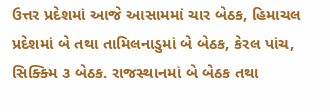ઉત્તર પ્રદેશમાં આજે આસામમાં ચાર બેઠક, હિમાચલ પ્રદેશમાં બે તથા તામિલનાડુમાં બે બેઠક, કેરલ પાંચ, સિક્ક્મિ ૩ બેઠક. રાજસ્થાનમાં બે બેઠક તથા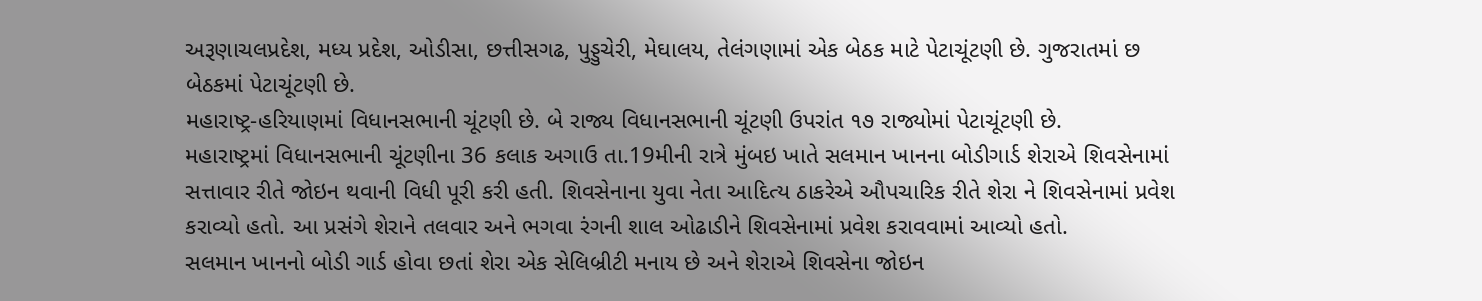અરૂણાચલપ્રદેશ, મધ્ય પ્રદેશ, ઓડીસા, છત્તીસગઢ, પુડ્ડુચેરી, મેઘાલય, તેલંગણામાં એક બેઠક માટે પેટાચૂંટણી છે. ગુજરાતમાં છ બેઠકમાં પેટાચૂંટણી છે.
મહારાષ્ટ્ર-હરિયાણમાં વિધાનસભાની ચૂંટણી છે. બે રાજ્ય વિધાનસભાની ચૂંટણી ઉપરાંત ૧૭ રાજ્યોમાં પેટાચૂંટણી છે.
મહારાષ્ટ્રમાં વિધાનસભાની ચૂંટણીના 36 કલાક અગાઉ તા.19મીની રાત્રે મુંબઇ ખાતે સલમાન ખાનના બોડીગાર્ડ શેરાએ શિવસેનામાં સત્તાવાર રીતે જોઇન થવાની વિધી પૂરી કરી હતી. શિવસેનાના યુવા નેતા આદિત્ય ઠાકરેએ ઔપચારિક રીતે શેરા ને શિવસેનામાં પ્રવેશ કરાવ્યો હતો. આ પ્રસંગે શેરાને તલવાર અને ભગવા રંગની શાલ ઓઢાડીને શિવસેનામાં પ્રવેશ કરાવવામાં આવ્યો હતો.
સલમાન ખાનનો બોડી ગાર્ડ હોવા છતાં શેરા એક સેલિબ્રીટી મનાય છે અને શેરાએ શિવસેના જોઇન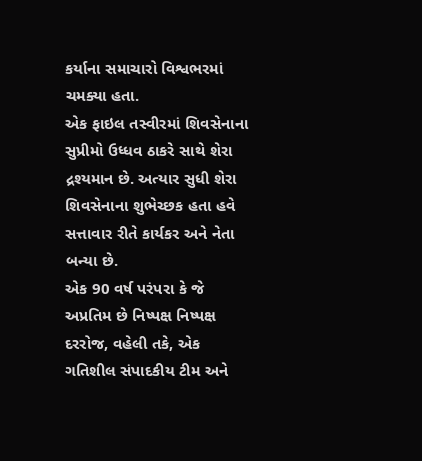કર્યાના સમાચારો વિશ્વભરમાં ચમક્યા હતા.
એક ફાઇલ તસ્વીરમાં શિવસેનાના સુપ્રીમો ઉધ્ધવ ઠાકરે સાથે શેરા દ્રશ્યમાન છે. અત્યાર સુધી શેરા શિવસેનાના શુભેચ્છક હતા હવે સત્તાવાર રીતે કાર્યકર અને નેતા બન્યા છે.
એક 90 વર્ષ પરંપરા કે જે અપ્રતિમ છે નિષ્પક્ષ નિષ્પક્ષ દરરોજ, વહેલી તકે, એક ગતિશીલ સંપાદકીય ટીમ અને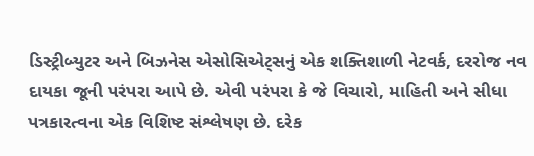ડિસ્ટ્રીબ્યુટર અને બિઝનેસ એસોસિએટ્સનું એક શક્તિશાળી નેટવર્ક, દરરોજ નવ દાયકા જૂની પરંપરા આપે છે. એવી પરંપરા કે જે વિચારો, માહિતી અને સીધા પત્રકારત્વના એક વિશિષ્ટ સંશ્લેષણ છે. દરેક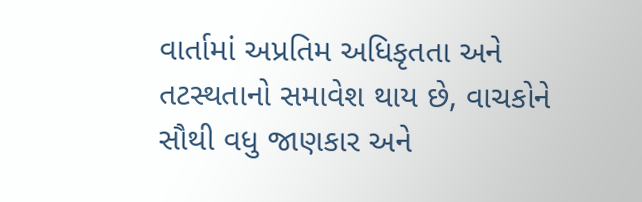વાર્તામાં અપ્રતિમ અધિકૃતતા અને તટસ્થતાનો સમાવેશ થાય છે, વાચકોને સૌથી વધુ જાણકાર અને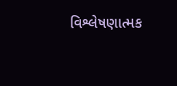વિશ્લેષણાત્મક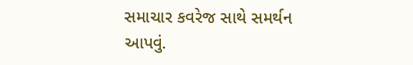સમાચાર કવરેજ સાથે સમર્થન આપવું.